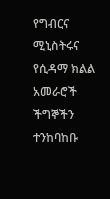የግብርና ሚኒስትሩና   የሲዳማ ክልል አመራሮች   ችግኞችን  ተንከባከቡ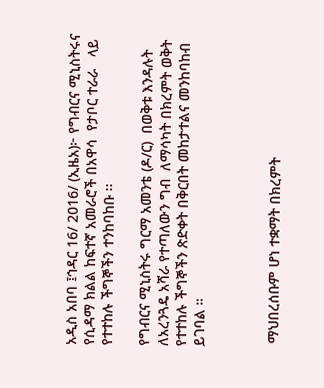አዲስ አበባ ፤ኅዳር 16/ 2016/ (ኢዜአ)፦ የግብርና ሚኒስትሩና የሲዳማ ክልል ከፍተኛ አመራሮች በአዋሳ  የታቦር ተራራ   ላይ የተተከሉ ችግኞችን ተንከባከቡ ፡፡

የግብርና ሚኒስትሩ ግርማ አመንቴ (ዶ/ር)  በወቅቱ እንዳሉት  ለአረንጓዴ አሻራ የተጣለውን ግብ  ለማሳካት በክረምት ወቅት  የተተከሉ ችግኞችን ጽድቀት በቅርበት መከታተልና መንከባከብ ይገባል ።



 ማህበረሰቡም ሆነ ተቋማት በክረምት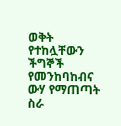ወቅት  የተከሏቸውን ችግኞች የመንከባከብና ውሃ የማጠጣት ስራ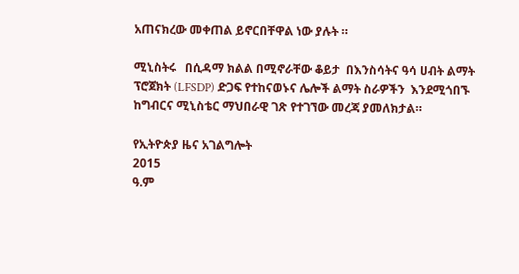አጠናክረው መቀጠል ይኖርበቸዋል ነው ያሉት ።

ሚኒስትሩ   በሲዳማ ክልል በሚኖራቸው ቆይታ  በእንስሳትና ዓሳ ሀብት ልማት ፕሮጀክት (LFSDP) ድጋፍ የተከናወኑና ሌሎች ልማት ስራዎችን  እንደሚጎበኙ  ከግብርና ሚኒስቴር ማህበራዊ ገጽ የተገኘው መረጃ ያመለክታል።

የኢትዮጵያ ዜና አገልግሎት
2015
ዓ.ም